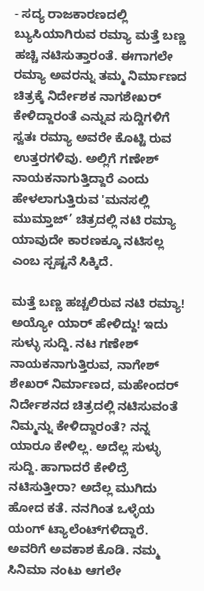- ಸದ್ಯ ರಾಜಕಾರಣದಲ್ಲಿ ಬ್ಯುಸಿಯಾಗಿರುವ ರಮ್ಯಾ ಮತ್ತೆ ಬಣ್ಣ ಹಚ್ಚಿ ನಟಿಸುತ್ತಾರಂತೆ. ಈಗಾಗಲೇ ರಮ್ಯಾ ಅವರನ್ನು ತಮ್ಮ ನಿರ್ಮಾಣದ ಚಿತ್ರಕ್ಕೆ ನಿರ್ದೇಶಕ ನಾಗಶೇಖರ್ ಕೇಳಿದ್ದಾರಂತೆ ಎನ್ನುವ ಸುದ್ದಿಗಳಿಗೆ ಸ್ವತಃ ರಮ್ಯಾ ಅವರೇ ಕೊಟ್ಟಿ ರುವ ಉತ್ತರಗಳಿವು. ಅಲ್ಲಿಗೆ ಗಣೇಶ್ ನಾಯಕನಾಗುತ್ತಿದ್ದಾರೆ ಎಂದು ಹೇಳಲಾಗುತ್ತಿರುವ 'ಮನಸಲ್ಲಿ ಮುಮ್ತಾಜ್’ ಚಿತ್ರದಲ್ಲಿ ನಟಿ ರಮ್ಯಾ ಯಾವುದೇ ಕಾರಣಕ್ಕೂ ನಟಿಸಲ್ಲ ಎಂಬ ಸ್ಪಷ್ಟನೆ ಸಿಕ್ಕಿದೆ.

ಮತ್ತೆ ಬಣ್ಣ ಹಚ್ಚಲಿರುವ ನಟಿ ರಮ್ಯಾ! ಅಯ್ಯೋ ಯಾರ್ ಹೇಳಿದ್ದು! ಇದು ಸುಳ್ಳು ಸುದ್ದಿ. ನಟ ಗಣೇಶ್ ನಾಯಕನಾಗುತ್ತಿರುವ, ನಾಗೇಶ್ ಶೇಖರ್ ನಿರ್ಮಾಣದ, ಮಹೇಂದರ್ ನಿರ್ದೇಶನದ ಚಿತ್ರದಲ್ಲಿ ನಟಿಸುವಂತೆ ನಿಮ್ಮನ್ನು ಕೇಳಿದ್ದಾರಂತೆ? ನನ್ನ ಯಾರೂ ಕೇಳಿಲ್ಲ. ಅದೆಲ್ಲ ಸುಳ್ಳು ಸುದ್ದಿ. ಹಾಗಾದರೆ ಕೇಳಿದ್ರೆ ನಟಿಸುತ್ತೀರಾ? ಅದೆಲ್ಲ ಮುಗಿದು ಹೋದ ಕತೆ. ನನಗಿಂತ ಒಳ್ಳೆಯ ಯಂಗ್ ಟ್ಯಾಲೆಂಟ್‌ಗಳಿದ್ದಾರೆ. ಅವರಿಗೆ ಅವಕಾಶ ಕೊಡಿ. ನಮ್ಮ ಸಿನಿಮಾ ನಂಟು ಆಗಲೇ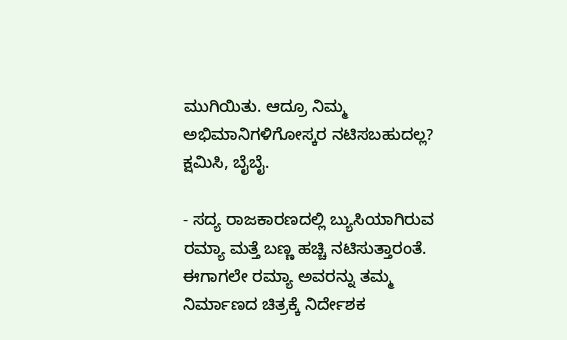ಮುಗಿಯಿತು. ಆದ್ರೂ ನಿಮ್ಮ ಅಭಿಮಾನಿಗಳಿಗೋಸ್ಕರ ನಟಿಸಬಹುದಲ್ಲ? ಕ್ಷಮಿಸಿ, ಬೈಬೈ.

- ಸದ್ಯ ರಾಜಕಾರಣದಲ್ಲಿ ಬ್ಯುಸಿಯಾಗಿರುವ ರಮ್ಯಾ ಮತ್ತೆ ಬಣ್ಣ ಹಚ್ಚಿ ನಟಿಸುತ್ತಾರಂತೆ. ಈಗಾಗಲೇ ರಮ್ಯಾ ಅವರನ್ನು ತಮ್ಮ ನಿರ್ಮಾಣದ ಚಿತ್ರಕ್ಕೆ ನಿರ್ದೇಶಕ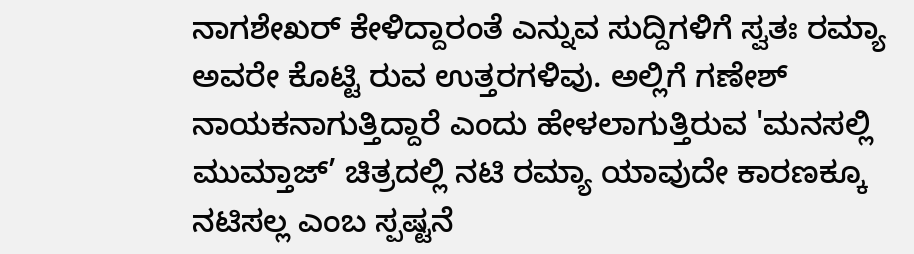ನಾಗಶೇಖರ್ ಕೇಳಿದ್ದಾರಂತೆ ಎನ್ನುವ ಸುದ್ದಿಗಳಿಗೆ ಸ್ವತಃ ರಮ್ಯಾ ಅವರೇ ಕೊಟ್ಟಿ ರುವ ಉತ್ತರಗಳಿವು. ಅಲ್ಲಿಗೆ ಗಣೇಶ್ ನಾಯಕನಾಗುತ್ತಿದ್ದಾರೆ ಎಂದು ಹೇಳಲಾಗುತ್ತಿರುವ 'ಮನಸಲ್ಲಿ ಮುಮ್ತಾಜ್’ ಚಿತ್ರದಲ್ಲಿ ನಟಿ ರಮ್ಯಾ ಯಾವುದೇ ಕಾರಣಕ್ಕೂ ನಟಿಸಲ್ಲ ಎಂಬ ಸ್ಪಷ್ಟನೆ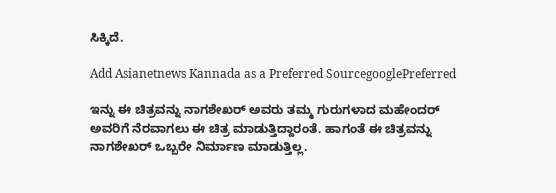ಸಿಕ್ಕಿದೆ.

Add Asianetnews Kannada as a Preferred SourcegooglePreferred

ಇನ್ನು ಈ ಚಿತ್ರವನ್ನು ನಾಗಶೇಖರ್ ಅವರು ತಮ್ಮ ಗುರುಗಳಾದ ಮಹೇಂದರ್ ಅವರಿಗೆ ನೆರವಾಗಲು ಈ ಚಿತ್ರ ಮಾಡುತ್ತಿದ್ದಾರಂತೆ. ಹಾಗಂತೆ ಈ ಚಿತ್ರವನ್ನು ನಾಗಶೇಖರ್ ಒಬ್ಬರೇ ನಿರ್ಮಾಣ ಮಾಡುತ್ತಿಲ್ಲ.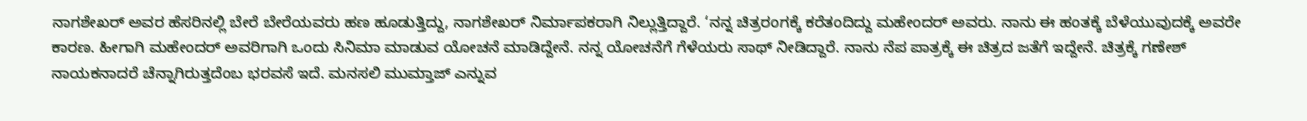ನಾಗಶೇಖರ್ ಅವರ ಹೆಸರಿನಲ್ಲಿ ಬೇರೆ ಬೇರೆಯವರು ಹಣ ಹೂಡುತ್ತಿದ್ದು, ನಾಗಶೇಖರ್ ನಿರ್ಮಾಪಕರಾಗಿ ನಿಲ್ಲುತ್ತಿದ್ದಾರೆ. ‘ನನ್ನ ಚಿತ್ರರಂಗಕ್ಕೆ ಕರೆತಂದಿದ್ದು ಮಹೇಂದರ್ ಅವರು. ನಾನು ಈ ಹಂತಕ್ಕೆ ಬೆಳೆಯುವುದಕ್ಕೆ ಅವರೇ ಕಾರಣ. ಹೀಗಾಗಿ ಮಹೇಂದರ್ ಅವರಿಗಾಗಿ ಒಂದು ಸಿನಿಮಾ ಮಾಡುವ ಯೋಚನೆ ಮಾಡಿದ್ದೇನೆ. ನನ್ನ ಯೋಚನೆಗೆ ಗೆಳೆಯರು ಸಾಥ್ ನೀಡಿದ್ದಾರೆ. ನಾನು ನೆಪ ಪಾತ್ರಕ್ಕೆ ಈ ಚಿತ್ರದ ಜತೆಗೆ ಇದ್ದೇನೆ. ಚಿತ್ರಕ್ಕೆ ಗಣೇಶ್ ನಾಯಕನಾದರೆ ಚೆನ್ನಾಗಿರುತ್ತದೆಂಬ ಭರವಸೆ ಇದೆ. ಮನಸಲಿ ಮುಮ್ತಾಜ್ ಎನ್ನುವ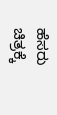ಹೆಸರು ಚಿತ್ರಕ್ಕೆ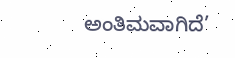ಅಂತಿಮವಾಗಿದೆ’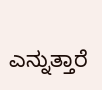ಎನ್ನುತ್ತಾರೆ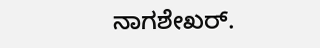ನಾಗಶೇಖರ್.